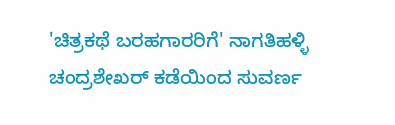'ಚಿತ್ರಕಥೆ ಬರಹಗಾರರಿಗೆ' ನಾಗತಿಹಳ್ಳಿ ಚಂದ್ರಶೇಖರ್ ಕಡೆಯಿಂದ ಸುವರ್ಣ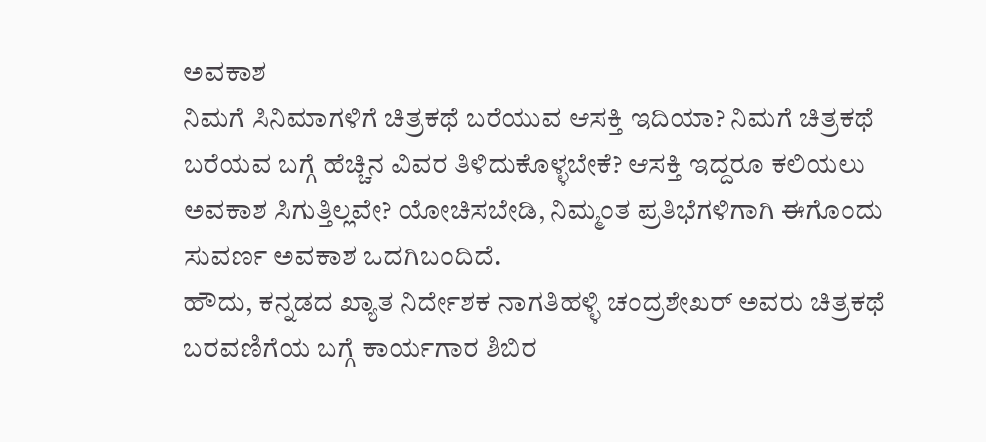ಅವಕಾಶ
ನಿಮಗೆ ಸಿನಿಮಾಗಳಿಗೆ ಚಿತ್ರಕಥೆ ಬರೆಯುವ ಆಸಕ್ತಿ ಇದಿಯಾ? ನಿಮಗೆ ಚಿತ್ರಕಥೆ ಬರೆಯವ ಬಗ್ಗೆ ಹೆಚ್ಚಿನ ವಿವರ ತಿಳಿದುಕೊಳ್ಳಬೇಕೆ? ಆಸಕ್ತಿ ಇದ್ದರೂ ಕಲಿಯಲು ಅವಕಾಶ ಸಿಗುತ್ತಿಲ್ಲವೇ? ಯೋಚಿಸಬೇಡಿ, ನಿಮ್ಮಂತ ಪ್ರತಿಭೆಗಳಿಗಾಗಿ ಈಗೊಂದು ಸುವರ್ಣ ಅವಕಾಶ ಒದಗಿಬಂದಿದೆ.
ಹೌದು, ಕನ್ನಡದ ಖ್ಯಾತ ನಿರ್ದೇಶಕ ನಾಗತಿಹಳ್ಳಿ ಚಂದ್ರಶೇಖರ್ ಅವರು ಚಿತ್ರಕಥೆ ಬರವಣಿಗೆಯ ಬಗ್ಗೆ ಕಾರ್ಯಗಾರ ಶಿಬಿರ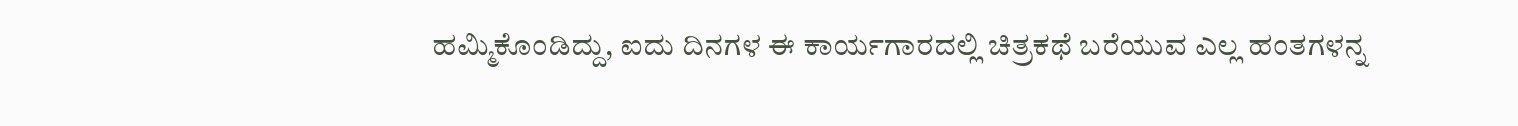ಹಮ್ಮಿಕೊಂಡಿದ್ದು, ಐದು ದಿನಗಳ ಈ ಕಾರ್ಯಗಾರದಲ್ಲಿ ಚಿತ್ರಕಥೆ ಬರೆಯುವ ಎಲ್ಲ ಹಂತಗಳನ್ನ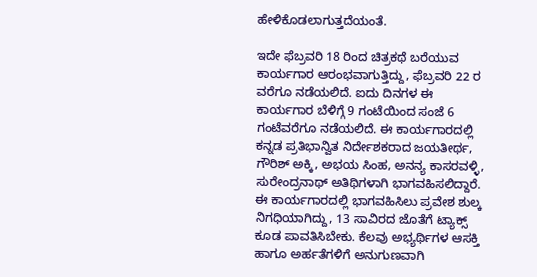ಹೇಳಿಕೊಡಲಾಗುತ್ತದೆಯಂತೆ.

ಇದೇ ಫೆಬ್ರವರಿ 18 ರಿಂದ ಚಿತ್ರಕಥೆ ಬರೆಯುವ ಕಾರ್ಯಗಾರ ಆರಂಭವಾಗುತ್ತಿದ್ದು, ಫೆಬ್ರವರಿ 22 ರ ವರೆಗೂ ನಡೆಯಲಿದೆ. ಐದು ದಿನಗಳ ಈ ಕಾರ್ಯಗಾರ ಬೆಳಿಗ್ಗೆ 9 ಗಂಟೆಯಿಂದ ಸಂಜೆ 6 ಗಂಟೆವರೆಗೂ ನಡೆಯಲಿದೆ. ಈ ಕಾರ್ಯಗಾರದಲ್ಲಿ ಕನ್ನಡ ಪ್ರತಿಭಾನ್ವಿತ ನಿರ್ದೇಶಕರಾದ ಜಯತೀರ್ಥ, ಗೌರಿಶ್ ಅಕ್ಕಿ, ಅಭಯ ಸಿಂಹ, ಅನನ್ಯ ಕಾಸರವಳ್ಳಿ, ಸುರೇಂದ್ರನಾಥ್ ಅತಿಥಿಗಳಾಗಿ ಭಾಗವಹಿಸಲಿದ್ದಾರೆ.
ಈ ಕಾರ್ಯಗಾರದಲ್ಲಿ ಭಾಗವಹಿಸಿಲು ಪ್ರವೇಶ ಶುಲ್ಕ ನಿಗಧಿಯಾಗಿದ್ದು, 13 ಸಾವಿರದ ಜೊತೆಗೆ ಟ್ಯಾಕ್ಸ್ ಕೂಡ ಪಾವತಿಸಿಬೇಕು. ಕೆಲವು ಅಭ್ಯರ್ಥಿಗಳ ಆಸಕ್ತಿ ಹಾಗೂ ಅರ್ಹತೆಗಳಿಗೆ ಅನುಗುಣವಾಗಿ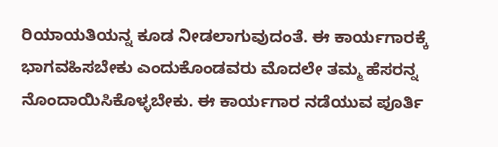ರಿಯಾಯತಿಯನ್ನ ಕೂಡ ನೀಡಲಾಗುವುದಂತೆ. ಈ ಕಾರ್ಯಗಾರಕ್ಕೆ ಭಾಗವಹಿಸಬೇಕು ಎಂದುಕೊಂಡವರು ಮೊದಲೇ ತಮ್ಮ ಹೆಸರನ್ನ ನೊಂದಾಯಿಸಿಕೊಳ್ಳಬೇಕು. ಈ ಕಾರ್ಯಗಾರ ನಡೆಯುವ ಪೂರ್ತಿ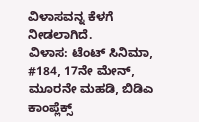ವಿಳಾಸವನ್ನ ಕೆಳಗೆ ನೀಡಲಾಗಿದೆ.
ವಿಳಾಸ: ಟೆಂಟ್ ಸಿನಿಮಾ, #184, 17ನೇ ಮೇನ್, ಮೂರನೇ ಮಹಡಿ, ಬಿಡಿಎ ಕಾಂಪ್ಲೆಕ್ಸ್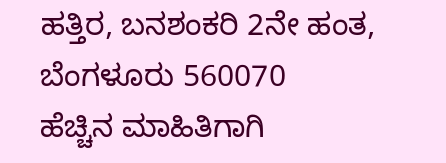ಹತ್ತಿರ, ಬನಶಂಕರಿ 2ನೇ ಹಂತ, ಬೆಂಗಳೂರು 560070
ಹೆಚ್ಚಿನ ಮಾಹಿತಿಗಾಗಿ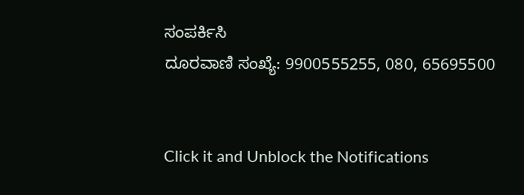ಸಂಪರ್ಕಿಸಿ
ದೂರವಾಣಿ ಸಂಖ್ಯೆ: 9900555255, 080, 65695500


Click it and Unblock the Notifications